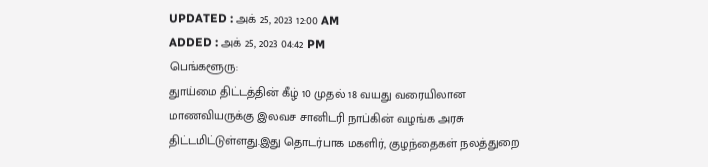UPDATED : அக் 25, 2023 12:00 AM
ADDED : அக் 25, 2023 04:42 PM
பெங்களூரு:
துாய்மை திட்டத்தின் கீழ் 10 முதல் 18 வயது வரையிலான மாணவியருக்கு இலவச சானிடரி நாப்கின் வழங்க அரசு திட்டமிட்டுள்ளது.இது தொடர்பாக மகளிர், குழந்தைகள் நலத்துறை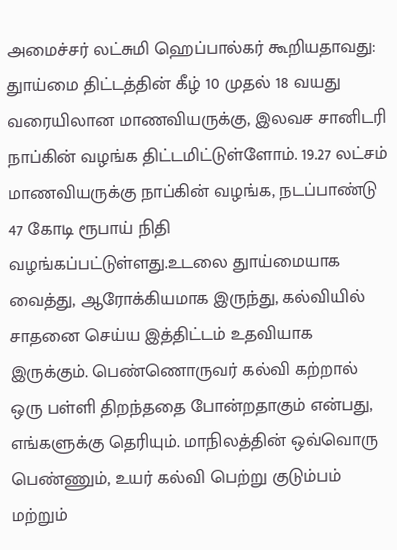அமைச்சர் லட்சுமி ஹெப்பால்கர் கூறியதாவது:
துாய்மை திட்டத்தின் கீழ் 10 முதல் 18 வயது வரையிலான மாணவியருக்கு, இலவச சானிடரி நாப்கின் வழங்க திட்டமிட்டுள்ளோம். 19.27 லட்சம் மாணவியருக்கு நாப்கின் வழங்க, நடப்பாண்டு 47 கோடி ரூபாய் நிதி வழங்கப்பட்டுள்ளது.உடலை துாய்மையாக வைத்து, ஆரோக்கியமாக இருந்து, கல்வியில் சாதனை செய்ய இத்திட்டம் உதவியாக இருக்கும். பெண்ணொருவர் கல்வி கற்றால் ஒரு பள்ளி திறந்ததை போன்றதாகும் என்பது, எங்களுக்கு தெரியும். மாநிலத்தின் ஒவ்வொரு பெண்ணும், உயர் கல்வி பெற்று குடும்பம் மற்றும்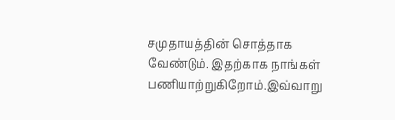சமுதாயத்தின் சொத்தாக வேண்டும். இதற்காக நாங்கள் பணியாற்றுகிறோம்.இவ்வாறு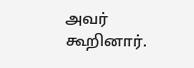அவர் கூறினார்.